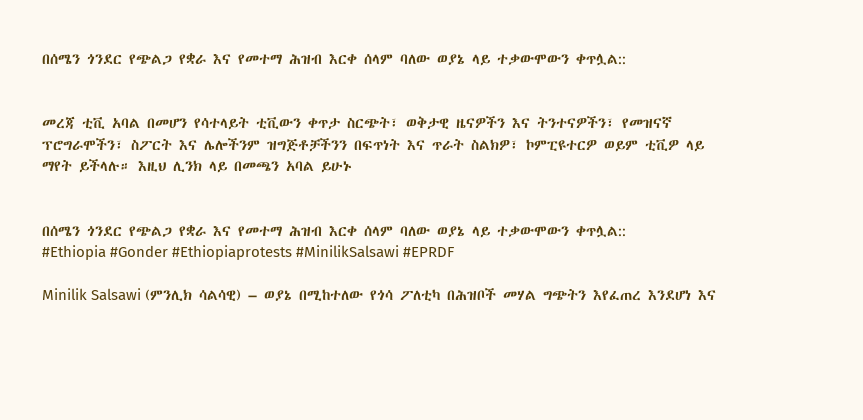በሰሜን ጎንደር የጭልጋ የቋራ እና የመተማ ሕዝብ እርቀ ሰላም ባለው ወያኔ ላይ ተቃውሞውን ቀጥሏል::


መረጃ ቲቪ አባል በመሆን የሳተላይት ቲቪውን ቀጥታ ስርጭት፣ ወቅታዊ ዜናዎችን እና ትንተናዎችን፣ የመዝናኛ ፕሮግራሞችን፣ ስፖርት እና ሌሎችንም ዝግጅቶቻችንን በፍጥነት እና ጥራት ስልክዎ፣ ኮምፒዩተርዎ ወይም ቲቪዎ ላይ ማየት ይችላሉ። እዚህ ሊንክ ላይ በመጫን አባል ይሁኑ


በሰሜን ጎንደር የጭልጋ የቋራ እና የመተማ ሕዝብ እርቀ ሰላም ባለው ወያኔ ላይ ተቃውሞውን ቀጥሏል::
#Ethiopia #Gonder #Ethiopiaprotests #MinilikSalsawi #EPRDF

Minilik Salsawi (ምንሊክ ሳልሳዊ) – ወያኔ በሚከተለው የጎሳ ፖለቲካ በሕዝቦች መሃል ግጭትን እየፈጠረ እንደሆነ እና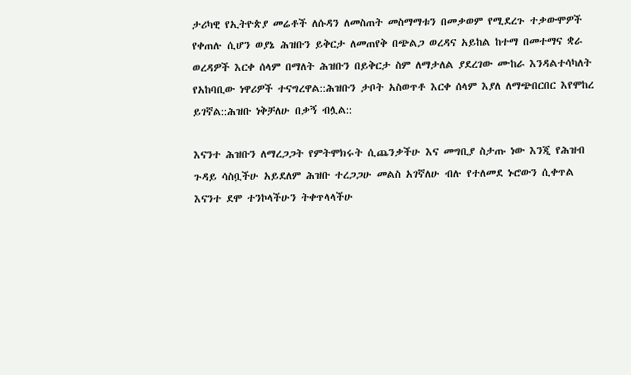ታሪካዊ የኢትዮጵያ መሬቶች ለሱዳን ለመስጠት መስማማቱን በመቃወም የሚደረጉ ተቃውሞዎች የቀጠሉ ሲሆን ወያኔ ሕዝቡን ይቅርታ ለመጠየቅ በጭልጋ ወረዳና አይከል ከተማ በመተማና ቋራ ወረዳዎች እርቀ ሰላም በማለት ሕዝቡን በይቅርታ ስም ለማታለል ያደረገው ሙከራ እንዳልተሳካለት የአከባቢው ነዋሪዎች ተናግረዋል::ሕዝቡን ታቦት አስወጥቶ እርቀ ሰላም እያለ ለማጭበርበር እየሞከረ ይገኛል::ሕዝቡ ነቅቻለሁ በቃኝ ብሏል::

እናንተ ሕዝቡን ለማረጋጋት የምትሞክሩት ሲጨንቃችሁ እና መግቢያ ስታጡ ነው እንጂ የሕዝብ ጉዳይ ሳስቧችሁ አይደለም ሕዝቡ ተረጋጋሁ መልስ አገኛለሁ ብሉ የተለመደ ኑሮውን ሲቀጥል እናንተ ደሞ ተንኮላችሁን ትቀጥላላችሁ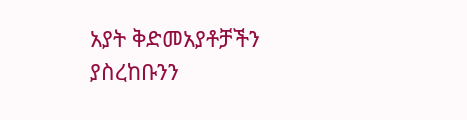አያት ቅድመአያቶቻችን ያስረከቡንን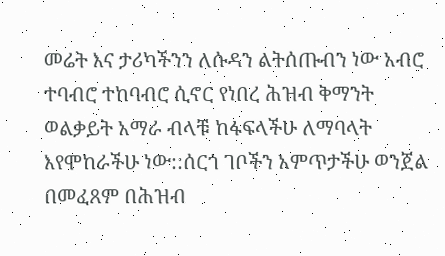መሬት እና ታሪካችንን ለሱዳን ልትሰጡብን ነው አብሮ ተባብሮ ተከባብሮ ሲኖር የነበረ ሕዝብ ቅማንት ወልቃይት አማራ ብላቹ ከፋፍላችሁ ለማባላት እየሞከራችሁ ነው::ሰርጎ ገቦችን አምጥታችሁ ወንጀል በመፈጸም በሕዝብ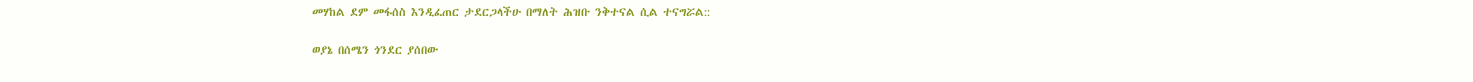መሃከል ደም መፋሰስ እንዲፈጠር ታደርጋላችሁ በማለት ሕዝቡ ንቅተናል ሲል ተናግሯል::

ወያኔ በሰሜን ጎንደር ያሰበው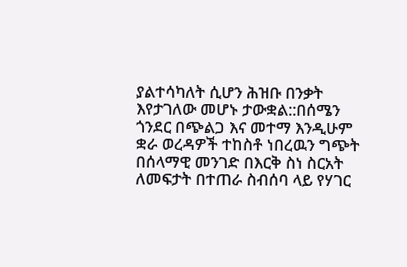ያልተሳካለት ሲሆን ሕዝቡ በንቃት እየታገለው መሆኑ ታውቋል::በሰሜን ጎንደር በጭልጋ እና መተማ እንዲሁም ቋራ ወረዳዎች ተከስቶ ነበረዉን ግጭት በሰላማዊ መንገድ በእርቅ ስነ ስርአት ለመፍታት በተጠራ ስብሰባ ላይ የሃገር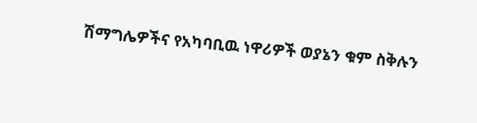ሽማግሌዎችና የአካባቢዉ ነዋሪዎች ወያኔን ቁም ስቅሉን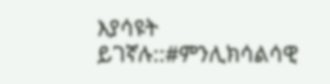እያሳዩት ይገኛሉ::#ምንሊክሳልሳዊ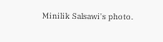Minilik Salsawi's photo.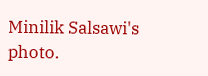Minilik Salsawi's photo.